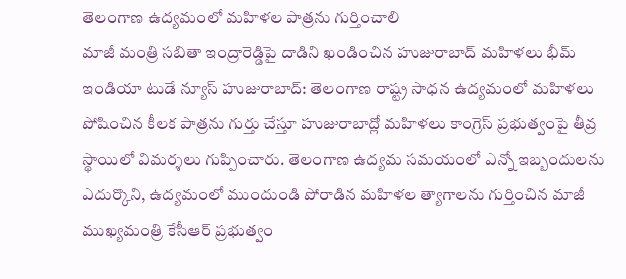తెలంగాణ ఉద్యమంలో మహిళల పాత్రను గుర్తించాలి
మాజీ మంత్రి సబితా ఇంద్రారెడ్డిపై దాడిని ఖండించిన హుజురాబాద్ మహిళలు భీమ్ ఇండియా టుడే న్యూస్ హుజురాబాద్: తెలంగాణ రాష్ట్ర సాధన ఉద్యమంలో మహిళలు పోషించిన కీలక పాత్రను గుర్తు చేస్తూ హుజురాబాద్లో మహిళలు కాంగ్రెస్ ప్రభుత్వంపై తీవ్ర స్థాయిలో విమర్శలు గుప్పించారు. తెలంగాణ ఉద్యమ సమయంలో ఎన్నో ఇబ్బందులను ఎదుర్కొని, ఉద్యమంలో ముందుండి పోరాడిన మహిళల త్యాగాలను గుర్తించిన మాజీ ముఖ్యమంత్రి కేసీఆర్ ప్రభుత్వం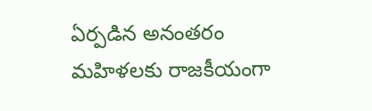ఏర్పడిన అనంతరం మహిళలకు రాజకీయంగా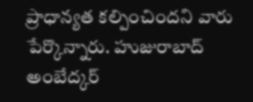ప్రాధాన్యత కల్పించిందని వారు పేర్కొన్నారు. హుజురాబాద్ అంబేద్కర్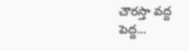చౌరస్తా వద్ద పెద్ద...